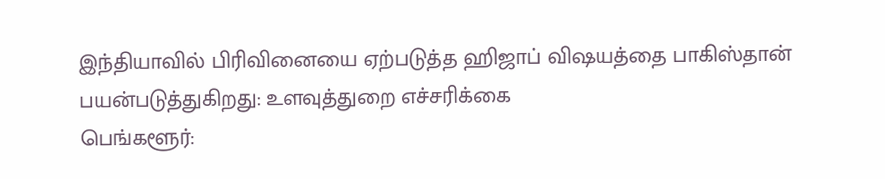இந்தியாவில் பிரிவினையை ஏற்படுத்த ஹிஜாப் விஷயத்தை பாகிஸ்தான் பயன்படுத்துகிறது: உளவுத்துறை எச்சரிக்கை
பெங்களூர்: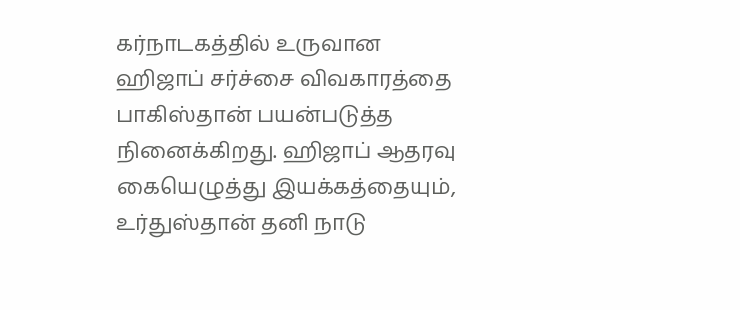கர்நாடகத்தில் உருவான ஹிஜாப் சர்ச்சை விவகாரத்தை பாகிஸ்தான் பயன்படுத்த நினைக்கிறது. ஹிஜாப் ஆதரவு கையெழுத்து இயக்கத்தையும், உர்துஸ்தான் தனி நாடு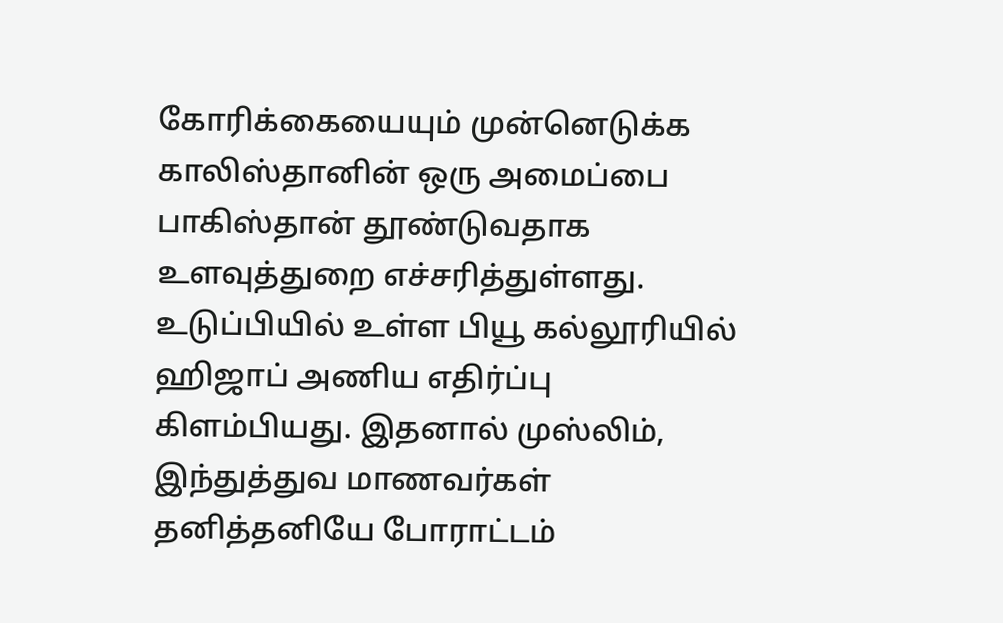கோரிக்கையையும் முன்னெடுக்க காலிஸ்தானின் ஒரு அமைப்பை பாகிஸ்தான் தூண்டுவதாக உளவுத்துறை எச்சரித்துள்ளது.
உடுப்பியில் உள்ள பியூ கல்லூரியில் ஹிஜாப் அணிய எதிர்ப்பு கிளம்பியது. இதனால் முஸ்லிம், இந்துத்துவ மாணவர்கள் தனித்தனியே போராட்டம்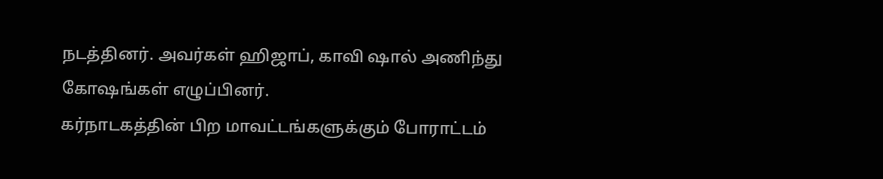நடத்தினர். அவர்கள் ஹிஜாப், காவி ஷால் அணிந்து கோஷங்கள் எழுப்பினர்.
கர்நாடகத்தின் பிற மாவட்டங்களுக்கும் போராட்டம்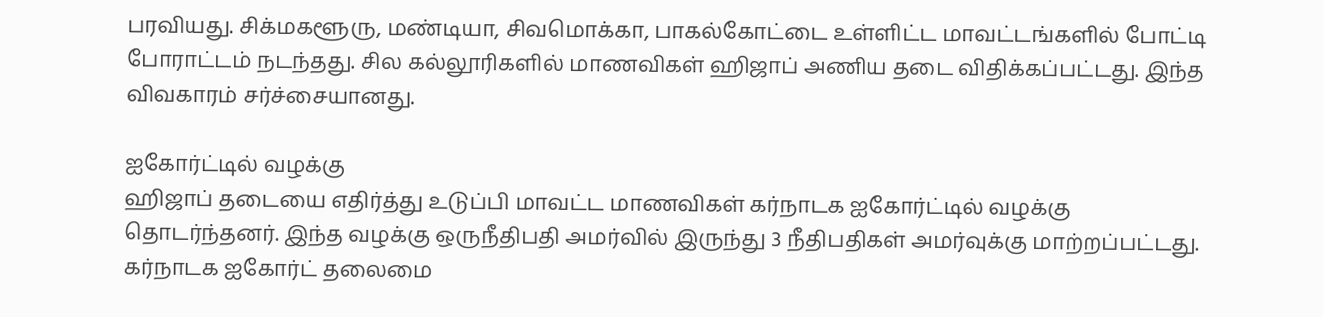பரவியது. சிக்மகளூரு, மண்டியா, சிவமொக்கா, பாகல்கோட்டை உள்ளிட்ட மாவட்டங்களில் போட்டி போராட்டம் நடந்தது. சில கல்லூரிகளில் மாணவிகள் ஹிஜாப் அணிய தடை விதிக்கப்பட்டது. இந்த விவகாரம் சர்ச்சையானது.

ஐகோர்ட்டில் வழக்கு
ஹிஜாப் தடையை எதிர்த்து உடுப்பி மாவட்ட மாணவிகள் கர்நாடக ஐகோர்ட்டில் வழக்கு தொடர்ந்தனர். இந்த வழக்கு ஒருநீதிபதி அமர்வில் இருந்து 3 நீதிபதிகள் அமர்வுக்கு மாற்றப்பட்டது. கர்நாடக ஐகோர்ட் தலைமை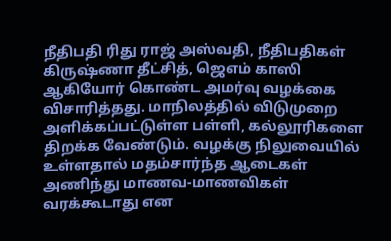நீதிபதி ரிது ராஜ் அஸ்வதி, நீதிபதிகள் கிருஷ்ணா தீட்சித், ஜெஎம் காஸி ஆகியோர் கொண்ட அமர்வு வழக்கை விசாரித்தது. மாநிலத்தில் விடுமுறை அளிக்கப்பட்டுள்ள பள்ளி, கல்லூரிகளை திறக்க வேண்டும். வழக்கு நிலுவையில் உள்ளதால் மதம்சார்ந்த ஆடைகள் அணிந்து மாணவ-மாணவிகள் வரக்கூடாது என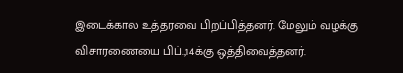இடைக்கால உத்தரவை பிறப்பித்தனர். மேலும் வழக்கு விசாரணையை பிப்.,14க்கு ஒத்திவைத்தனர்.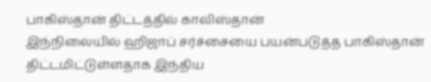பாகிஸ்தான் திட்டத்தில் காலிஸ்தான்
இந்நிலையில் ஹிஜாப் சர்ச்சையை பயன்படுத்த பாகிஸ்தான் திட்டமிட்டுள்ளதாக இந்திய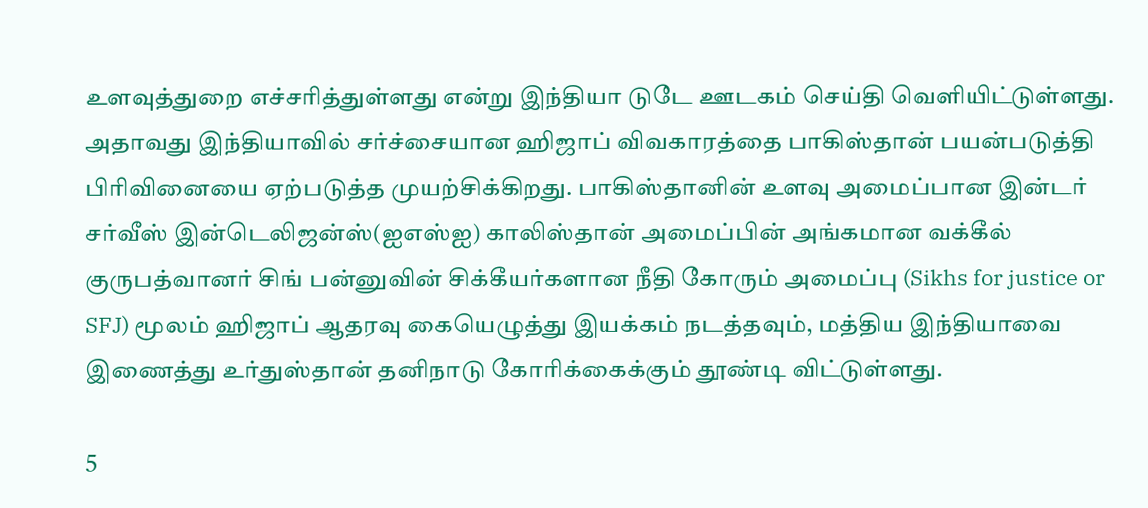உளவுத்துறை எச்சரித்துள்ளது என்று இந்தியா டுடே ஊடகம் செய்தி வெளியிட்டுள்ளது. அதாவது இந்தியாவில் சர்ச்சையான ஹிஜாப் விவகாரத்தை பாகிஸ்தான் பயன்படுத்தி பிரிவினையை ஏற்படுத்த முயற்சிக்கிறது. பாகிஸ்தானின் உளவு அமைப்பான இன்டர் சர்வீஸ் இன்டெலிஜன்ஸ்(ஐஎஸ்ஐ) காலிஸ்தான் அமைப்பின் அங்கமான வக்கீல் குருபத்வானர் சிங் பன்னுவின் சிக்கீயர்களான நீதி கோரும் அமைப்பு (Sikhs for justice or SFJ) மூலம் ஹிஜாப் ஆதரவு கையெழுத்து இயக்கம் நடத்தவும், மத்திய இந்தியாவை இணைத்து உர்துஸ்தான் தனிநாடு கோரிக்கைக்கும் தூண்டி விட்டுள்ளது.

5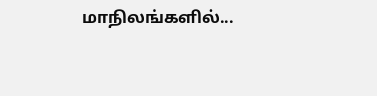மாநிலங்களில்...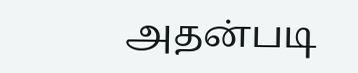அதன்படி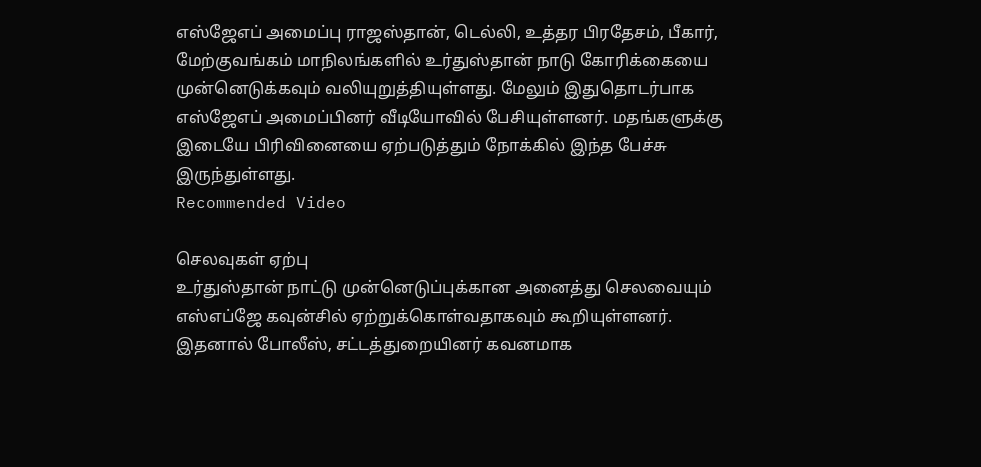எஸ்ஜேஎப் அமைப்பு ராஜஸ்தான், டெல்லி, உத்தர பிரதேசம், பீகார், மேற்குவங்கம் மாநிலங்களில் உர்துஸ்தான் நாடு கோரிக்கையை முன்னெடுக்கவும் வலியுறுத்தியுள்ளது. மேலும் இதுதொடர்பாக எஸ்ஜேஎப் அமைப்பினர் வீடியோவில் பேசியுள்ளனர். மதங்களுக்கு இடையே பிரிவினையை ஏற்படுத்தும் நோக்கில் இந்த பேச்சு இருந்துள்ளது.
Recommended Video

செலவுகள் ஏற்பு
உர்துஸ்தான் நாட்டு முன்னெடுப்புக்கான அனைத்து செலவையும் எஸ்எப்ஜே கவுன்சில் ஏற்றுக்கொள்வதாகவும் கூறியுள்ளனர். இதனால் போலீஸ், சட்டத்துறையினர் கவனமாக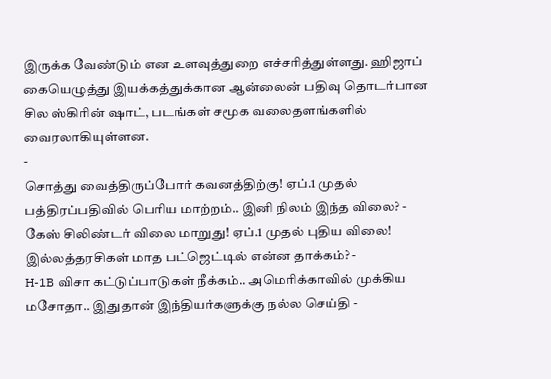இருக்க வேண்டும் என உளவுத்துறை எச்சரித்துள்ளது. ஹிஜாப் கையெழுத்து இயக்கத்துக்கான ஆன்லைன் பதிவு தொடர்பான சில ஸ்கிரின் ஷாட், படங்கள் சமூக வலைதளங்களில் வைரலாகியுள்ளன.
-
சொத்து வைத்திருப்போர் கவனத்திற்கு! ஏப்.1 முதல் பத்திரப்பதிவில் பெரிய மாற்றம்.. இனி நிலம் இந்த விலை? -
கேஸ் சிலிண்டர் விலை மாறுது! ஏப்.1 முதல் புதிய விலை! இல்லத்தரசிகள் மாத பட்ஜெட்டில் என்ன தாக்கம்? -
H-1B விசா கட்டுப்பாடுகள் நீக்கம்.. அமெரிக்காவில் முக்கிய மசோதா.. இதுதான் இந்தியர்களுக்கு நல்ல செய்தி -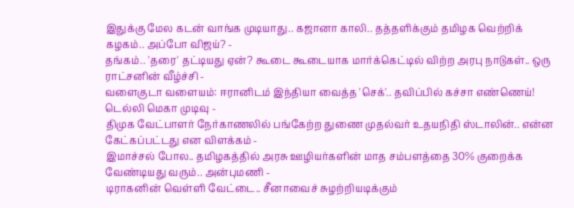இதுக்கு மேல கடன் வாங்க முடியாது.. கஜானா காலி.. தத்தளிக்கும் தமிழக வெற்றிக் கழகம்.. அப்போ விஜய்? -
தங்கம்.. 'தரை' தட்டியது ஏன்? கூடை கூடையாக மார்க்கெட்டில் விற்ற அரபு நாடுகள்.. ஒரு ராட்சனின் வீழ்ச்சி -
வளைகுடா வளையம்: ஈரானிடம் இந்தியா வைத்த 'செக்'.. தவிப்பில் கச்சா எண்ணெய்! டெல்லி மெகா முடிவு -
திமுக வேட்பாளர் நேர்காணலில் பங்கேற்ற துணை முதல்வர் உதயநிதி ஸ்டாலின்.. என்ன கேட்கப்பட்டது என விளக்கம் -
இமாச்சல் போல.. தமிழகத்தில் அரசு ஊழியர்களின் மாத சம்பளத்தை 30% குறைக்க வேண்டியது வரும்.. அன்புமணி -
டிராகனின் வெள்ளி வேட்டை.. சீனாவைச் சுழற்றியடிக்கும்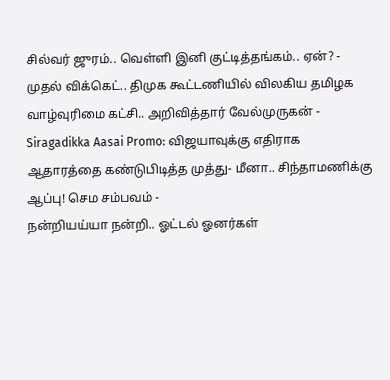சில்வர் ஜுரம்.. வெள்ளி இனி குட்டித்தங்கம்.. ஏன்? -
முதல் விக்கெட்.. திமுக கூட்டணியில் விலகிய தமிழக வாழ்வுரிமை கட்சி.. அறிவித்தார் வேல்முருகன் -
Siragadikka Aasai Promo: விஜயாவுக்கு எதிராக ஆதாரத்தை கண்டுபிடித்த முத்து- மீனா.. சிந்தாமணிக்கு ஆப்பு! செம சம்பவம் -
நன்றியய்யா நன்றி.. ஓட்டல் ஓனர்கள்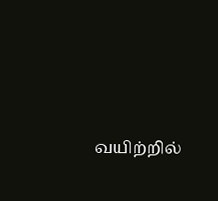வயிற்றில்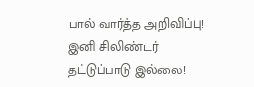பால் வார்த்த அறிவிப்பு! இனி சிலிண்டர் தட்டுப்பாடு இல்லை!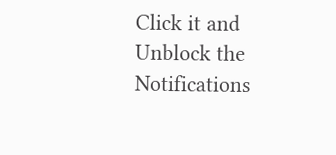Click it and Unblock the Notifications